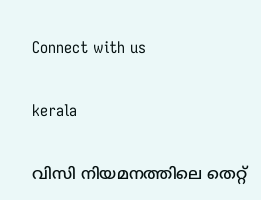Connect with us

kerala

വിസി നിയമനത്തിലെ തെറ്റ്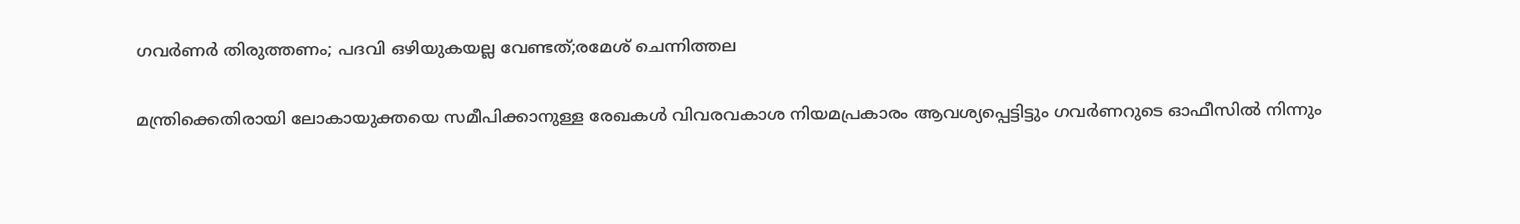ഗവര്‍ണര്‍ തിരുത്തണം; പദവി ഒഴിയുകയല്ല വേണ്ടത്;രമേശ് ചെന്നിത്തല

മന്ത്രിക്കെതിരായി ലോകായുക്തയെ സമീപിക്കാനുള്ള രേഖകള്‍ വിവരവകാശ നിയമപ്രകാരം ആവശ്യപ്പെട്ടിട്ടും ഗവര്‍ണറുടെ ഓഫീസില്‍ നിന്നും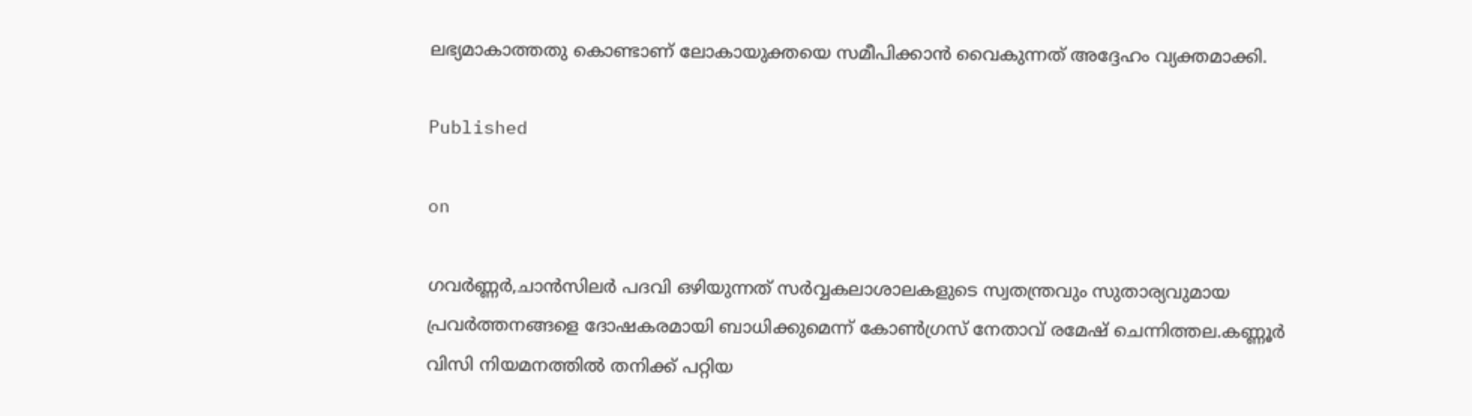ലഭ്യമാകാത്തതു കൊണ്ടാണ് ലോകായുക്തയെ സമീപിക്കാന്‍ വൈകുന്നത് അദ്ദേഹം വ്യക്തമാക്കി.

Published

on

ഗവര്‍ണ്ണര്‍,ചാന്‍സിലര്‍ പദവി ഒഴിയുന്നത് സര്‍വ്വകലാശാലകളുടെ സ്വതന്ത്രവും സുതാര്യവുമായ പ്രവര്‍ത്തനങ്ങളെ ദോഷകരമായി ബാധിക്കുമെന്ന് കോണ്‍ഗ്രസ് നേതാവ് രമേഷ് ചെന്നിത്തല.കണ്ണൂര്‍ വിസി നിയമനത്തില്‍ തനിക്ക് പറ്റിയ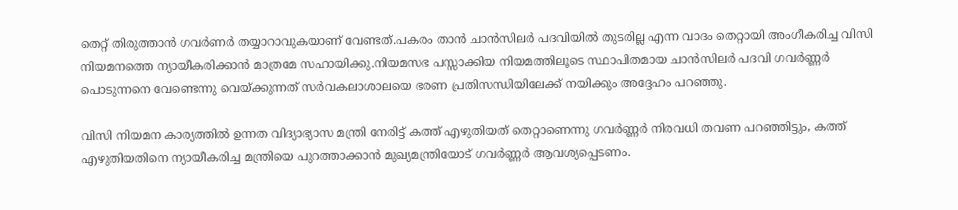തെറ്റ് തിരുത്താന്‍ ഗവര്‍ണര്‍ തയ്യാറാവുകയാണ് വേണ്ടത്.പകരം താന്‍ ചാന്‍സിലര്‍ പദവിയില്‍ തുടരില്ല എന്ന വാദം തെറ്റായി അംഗീകരിച്ച വിസി നിയമനത്തെ ന്യായീകരിക്കാന്‍ മാത്രമേ സഹായിക്കു.നിയമസഭ പസ്സാക്കിയ നിയമത്തിലൂടെ സ്ഥാപിതമായ ചാന്‍സിലര്‍ പദവി ഗവര്‍ണ്ണര്‍ പൊടുന്നനെ വേണ്ടെന്നു വെയ്ക്കുന്നത് സര്‍വകലാശാലയെ ഭരണ പ്രതിസന്ധിയിലേക്ക് നയിക്കും അദ്ദേഹം പറഞ്ഞു.

വിസി നിയമന കാര്യത്തില്‍ ഉന്നത വിദ്യാഭ്യാസ മന്ത്രി നേരിട്ട് കത്ത് എഴുതിയത് തെറ്റാണെന്നു ഗവര്‍ണ്ണര്‍ നിരവധി തവണ പറഞ്ഞിട്ടും, കത്ത് എഴുതിയതിനെ ന്യായീകരിച്ച മന്ത്രിയെ പുറത്താക്കാന്‍ മുഖ്യമന്ത്രിയോട് ഗവര്‍ണ്ണര്‍ ആവശ്യപ്പെടണം.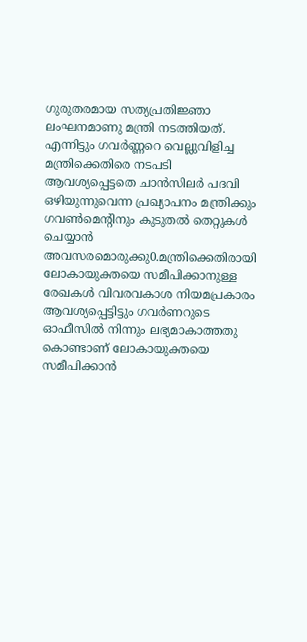ഗുരുതരമായ സത്യപ്രതിജ്ഞാ ലംഘനമാണു മന്ത്രി നടത്തിയത്. എന്നിട്ടും ഗവര്‍ണ്ണറെ വെല്ലുവിളിച്ച മന്ത്രിക്കെതിരെ നടപടി ആവശ്യപ്പെട്ടതെ ചാന്‍സിലര്‍ പദവി ഒഴിയുന്നുവെന്ന പ്രഖ്യാപനം മന്ത്രിക്കും ഗവണ്‍മെന്റിനും കുടുതല്‍ തെറ്റുകള്‍ ചെയ്യാന്‍ അവസരമൊരുക്കു0.മന്ത്രിക്കെതിരായി ലോകായുക്തയെ സമീപിക്കാനുള്ള രേഖകള്‍ വിവരവകാശ നിയമപ്രകാരം ആവശ്യപ്പെട്ടിട്ടും ഗവര്‍ണറുടെ ഓഫീസില്‍ നിന്നും ലഭ്യമാകാത്തതു കൊണ്ടാണ് ലോകായുക്തയെ സമീപിക്കാന്‍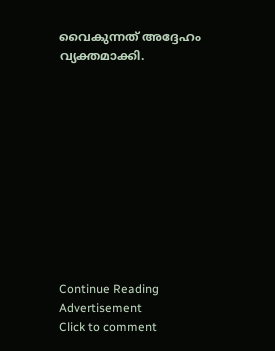വൈകുന്നത് അദ്ദേഹം വ്യക്തമാക്കി.











Continue Reading
Advertisement
Click to comment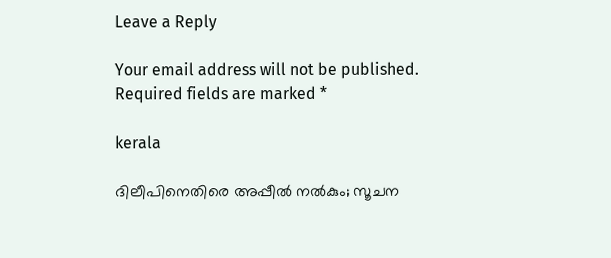Leave a Reply

Your email address will not be published. Required fields are marked *

kerala

ദിലീപിനെതിരെ അപ്പീല്‍ നല്‍കും; സൂചന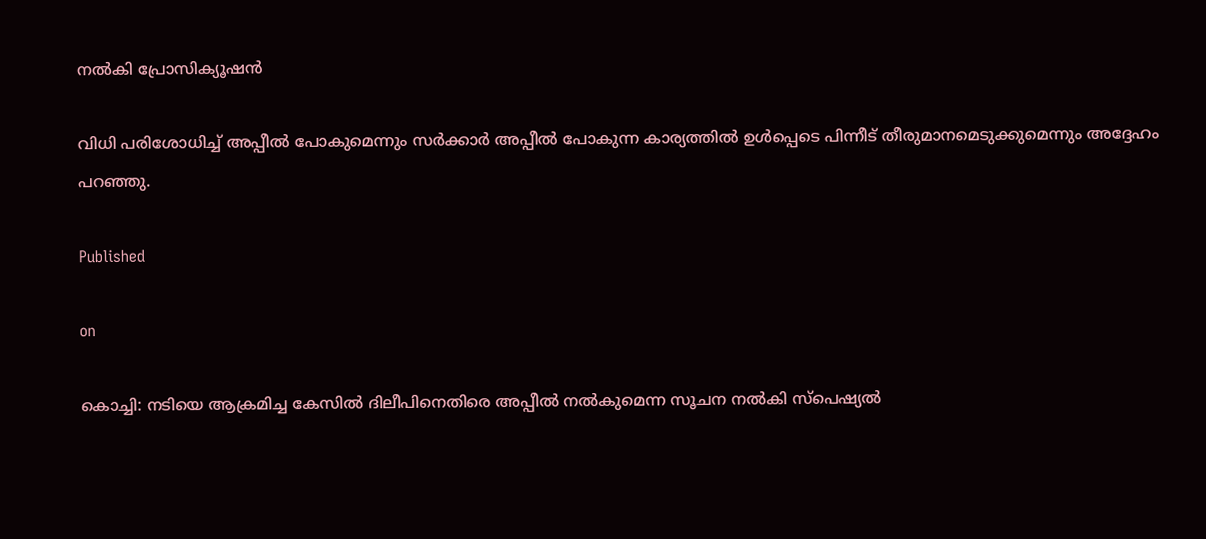നല്‍കി പ്രോസിക്യൂഷന്‍

വിധി പരിശോധിച്ച് അപ്പീല്‍ പോകുമെന്നും സര്‍ക്കാര്‍ അപ്പീല്‍ പോകുന്ന കാര്യത്തില്‍ ഉള്‍പ്പെടെ പിന്നീട് തീരുമാനമെടുക്കുമെന്നും അദ്ദേഹം പറഞ്ഞു.

Published

on

കൊച്ചി: നടിയെ ആക്രമിച്ച കേസില്‍ ദിലീപിനെതിരെ അപ്പീല്‍ നല്‍കുമെന്ന സൂചന നല്‍കി സ്‌പെഷ്യല്‍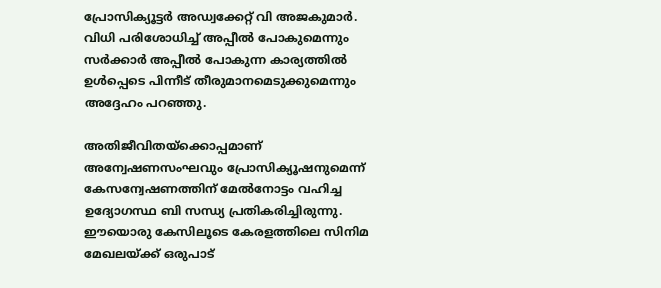പ്രോസിക്യൂട്ടര്‍ അഡ്വക്കേറ്റ് വി അജകുമാര്‍. വിധി പരിശോധിച്ച് അപ്പീല്‍ പോകുമെന്നും സര്‍ക്കാര്‍ അപ്പീല്‍ പോകുന്ന കാര്യത്തില്‍ ഉള്‍പ്പെടെ പിന്നീട് തീരുമാനമെടുക്കുമെന്നും അദ്ദേഹം പറഞ്ഞു.

അതിജീവിതയ്‌ക്കൊപ്പമാണ് അന്വേഷണസംഘവും പ്രോസിക്യൂഷനുമെന്ന് കേസന്വേഷണത്തിന് മേല്‍നോട്ടം വഹിച്ച ഉദ്യോഗസ്ഥ ബി സന്ധ്യ പ്രതികരിച്ചിരുന്നു. ഈയൊരു കേസിലൂടെ കേരളത്തിലെ സിനിമ മേഖലയ്ക്ക് ഒരുപാട്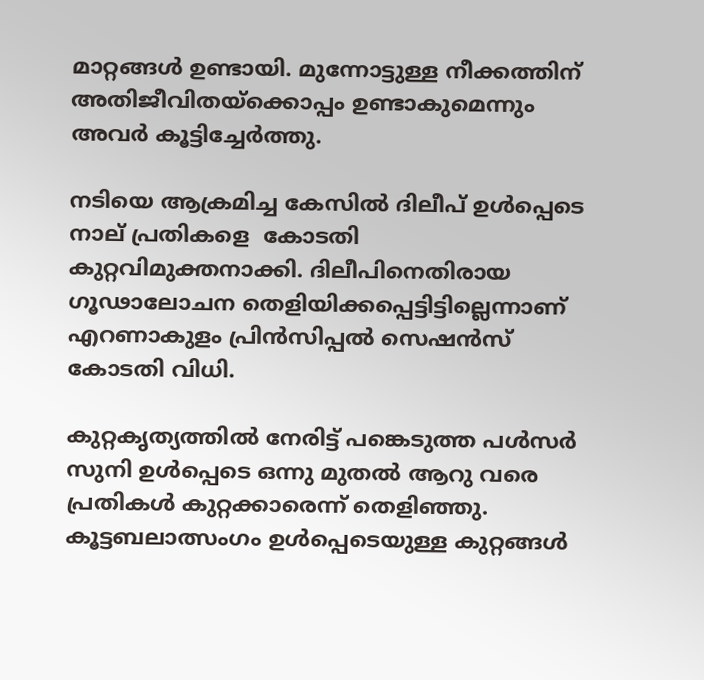മാറ്റങ്ങള്‍ ഉണ്ടായി. മുന്നോട്ടുള്ള നീക്കത്തിന് അതിജീവിതയ്‌ക്കൊപ്പം ഉണ്ടാകുമെന്നും അവര്‍ കൂട്ടിച്ചേര്‍ത്തു.

നടിയെ ആക്രമിച്ച കേസില്‍ ദിലീപ് ഉള്‍പ്പെടെ നാല് പ്രതികളെ  കോടതി കുറ്റവിമുക്തനാക്കി. ദിലീപിനെതിരായ ഗൂഢാലോചന തെളിയിക്കപ്പെട്ടിട്ടില്ലെന്നാണ് എറണാകുളം പ്രിന്‍സിപ്പല്‍ സെഷന്‍സ് കോടതി വിധി.

കുറ്റകൃത്യത്തില്‍ നേരിട്ട് പങ്കെടുത്ത പള്‍സര്‍ സുനി ഉള്‍പ്പെടെ ഒന്നു മുതല്‍ ആറു വരെ പ്രതികള്‍ കുറ്റക്കാരെന്ന് തെളിഞ്ഞു. കൂട്ടബലാത്സംഗം ഉള്‍പ്പെടെയുള്ള കുറ്റങ്ങള്‍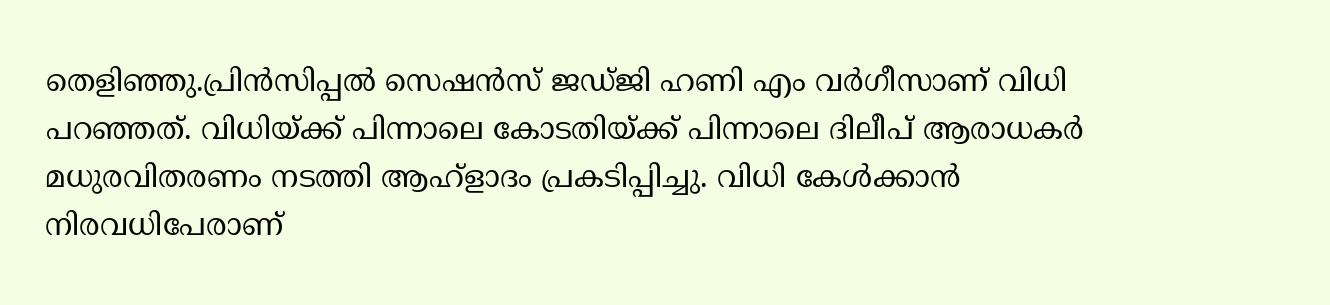തെളിഞ്ഞു.പ്രിന്‍സിപ്പല്‍ സെഷന്‍സ് ജഡ്ജി ഹണി എം വര്‍ഗീസാണ് വിധി പറഞ്ഞത്. വിധിയ്ക്ക് പിന്നാലെ കോടതിയ്ക്ക് പിന്നാലെ ദിലീപ് ആരാധകര്‍ മധുരവിതരണം നടത്തി ആഹ്‌ളാദം പ്രകടിപ്പിച്ചു. വിധി കേള്‍ക്കാന്‍ നിരവധിപേരാണ്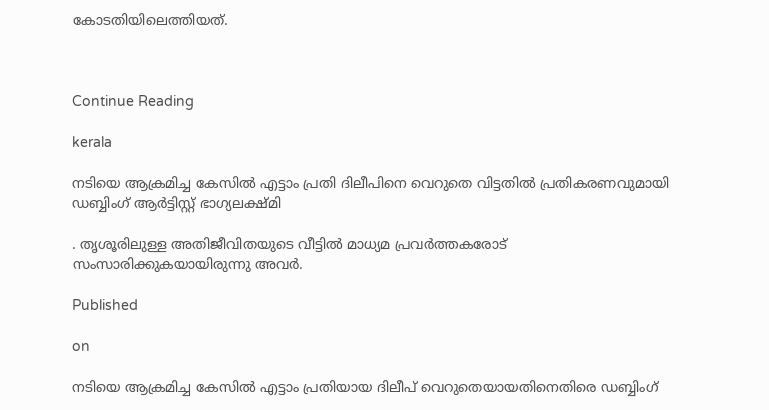കോടതിയിലെത്തിയത്.



Continue Reading

kerala

നടിയെ ആക്രമിച്ച കേസില്‍ എട്ടാം പ്രതി ദിലീപിനെ വെറുതെ വിട്ടതില്‍ പ്രതികരണവുമായി ഡബ്ബിംഗ് ആര്‍ട്ടിസ്റ്റ് ഭാഗ്യലക്ഷ്മി

. തൃശൂരിലുള്ള അതിജീവിതയുടെ വീട്ടില്‍ മാധ്യമ പ്രവര്‍ത്തകരോട് സംസാരിക്കുകയായിരുന്നു അവര്‍.

Published

on

നടിയെ ആക്രമിച്ച കേസില്‍ എട്ടാം പ്രതിയായ ദിലീപ് വെറുതെയായതിനെതിരെ ഡബ്ബിംഗ്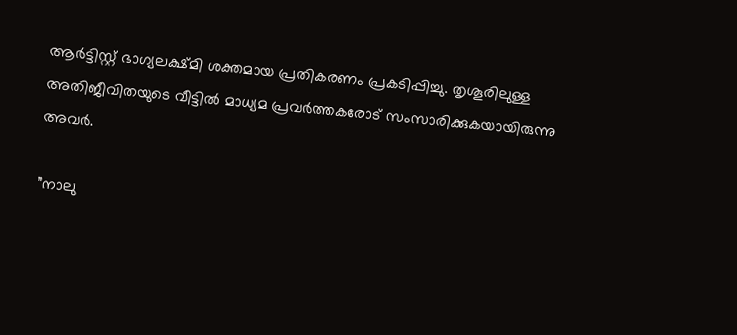ആര്‍ട്ടിസ്റ്റ് ഭാഗ്യലക്ഷ്മി ശക്തമായ പ്രതികരണം പ്രകടിപ്പിച്ചു. തൃശൂരിലുള്ള അതിജീവിതയുടെ വീട്ടില്‍ മാധ്യമ പ്രവര്‍ത്തകരോട് സംസാരിക്കുകയായിരുന്നു അവര്‍.

”നാലു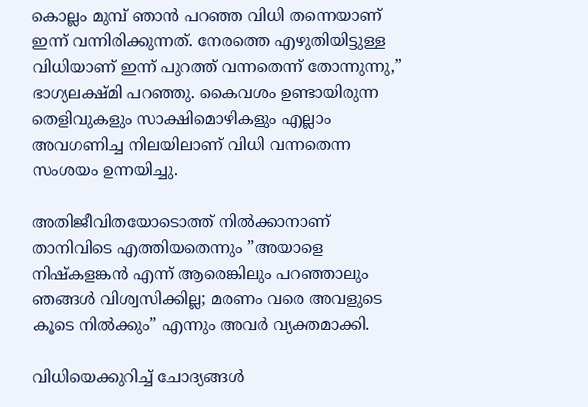കൊല്ലം മുമ്പ് ഞാന്‍ പറഞ്ഞ വിധി തന്നെയാണ് ഇന്ന് വന്നിരിക്കുന്നത്. നേരത്തെ എഴുതിയിട്ടുള്ള വിധിയാണ് ഇന്ന് പുറത്ത് വന്നതെന്ന് തോന്നുന്നു,” ഭാഗ്യലക്ഷ്മി പറഞ്ഞു. കൈവശം ഉണ്ടായിരുന്ന തെളിവുകളും സാക്ഷിമൊഴികളും എല്ലാം അവഗണിച്ച നിലയിലാണ് വിധി വന്നതെന്ന സംശയം ഉന്നയിച്ചു.

അതിജീവിതയോടൊത്ത് നില്‍ക്കാനാണ് താനിവിടെ എത്തിയതെന്നും ”അയാളെ നിഷ്‌കളങ്കന്‍ എന്ന് ആരെങ്കിലും പറഞ്ഞാലും ഞങ്ങള്‍ വിശ്വസിക്കില്ല; മരണം വരെ അവളുടെ കൂടെ നില്‍ക്കും” എന്നും അവര്‍ വ്യക്തമാക്കി.

വിധിയെക്കുറിച്ച് ചോദ്യങ്ങള്‍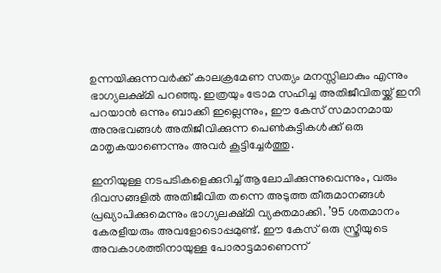ഉന്നയിക്കുന്നവര്‍ക്ക് കാലക്രമേണ സത്യം മനസ്സിലാകും എന്നും ഭാഗ്യലക്ഷ്മി പറഞ്ഞു. ഇത്രയും ട്രോമ സഹിച്ച അതിജീവിതയ്ക്ക് ഇനി പറയാന്‍ ഒന്നും ബാക്കി ഇല്ലെന്നും, ഈ കേസ് സമാനമായ അനുഭവങ്ങള്‍ അതിജീവിക്കുന്ന പെണ്‍കുട്ടികള്‍ക്ക് ഒരു മാതൃകയാണെന്നും അവര്‍ കൂട്ടിച്ചേര്‍ത്തു.

ഇനിയുള്ള നടപടികളെക്കുറിച്ച് ആലോചിക്കുന്നുവെന്നും, വരും ദിവസങ്ങളില്‍ അതിജീവിത തന്നെ അടുത്ത തീരുമാനങ്ങള്‍ പ്രഖ്യാപിക്കുമെന്നും ഭാഗ്യലക്ഷ്മി വ്യക്തമാക്കി. ’95 ശതമാനം കേരളീയരും അവളോടൊപ്പമുണ്ട്. ഈ കേസ് ഒരു സ്ത്രീയുടെ അവകാശത്തിനായുള്ള പോരാട്ടമാണെന്ന്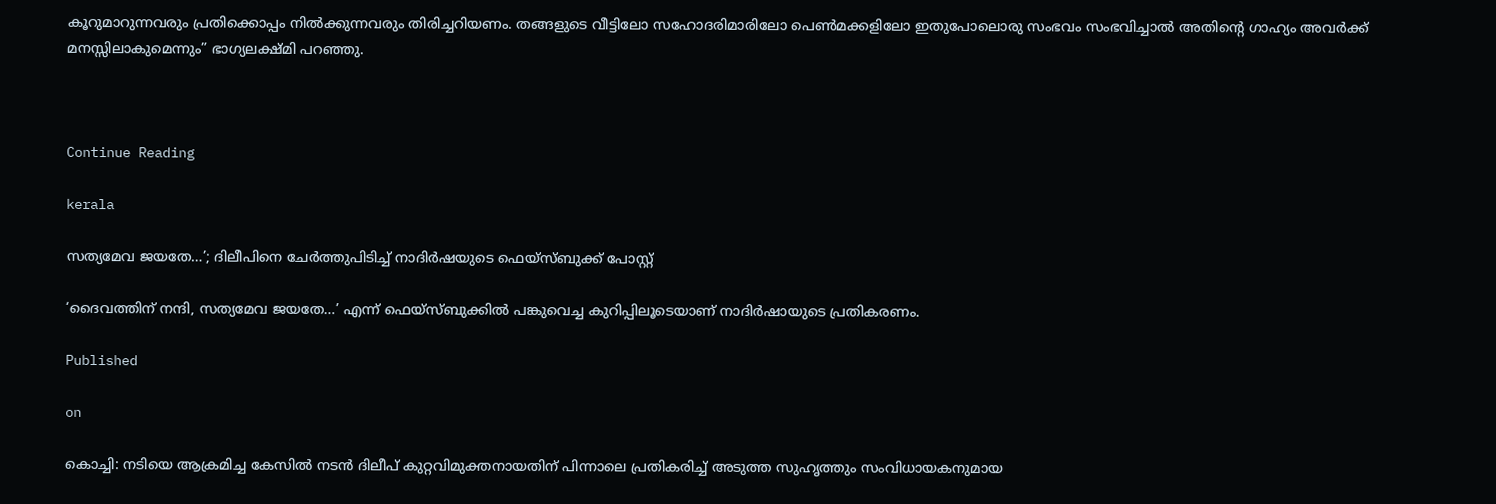കൂറുമാറുന്നവരും പ്രതിക്കൊപ്പം നില്‍ക്കുന്നവരും തിരിച്ചറിയണം. തങ്ങളുടെ വീട്ടിലോ സഹോദരിമാരിലോ പെണ്‍മക്കളിലോ ഇതുപോലൊരു സംഭവം സംഭവിച്ചാല്‍ അതിന്റെ ഗാഹ്യം അവര്‍ക്ക് മനസ്സിലാകുമെന്നും” ഭാഗ്യലക്ഷ്മി പറഞ്ഞു.



Continue Reading

kerala

സത്യമേവ ജയതേ…’; ദിലീപിനെ ചേര്‍ത്തുപിടിച്ച് നാദിര്‍ഷയുടെ ഫെയ്‌സ്ബുക്ക് പോസ്റ്റ്

‘ദൈവത്തിന് നന്ദി, സത്യമേവ ജയതേ…’ എന്ന് ഫെയ്സ്ബുക്കില്‍ പങ്കുവെച്ച കുറിപ്പിലൂടെയാണ് നാദിര്‍ഷായുടെ പ്രതികരണം.

Published

on

കൊച്ചി: നടിയെ ആക്രമിച്ച കേസില്‍ നടന്‍ ദിലീപ് കുറ്റവിമുക്തനായതിന് പിന്നാലെ പ്രതികരിച്ച് അടുത്ത സുഹൃത്തും സംവിധായകനുമായ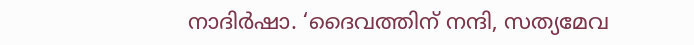നാദിര്‍ഷാ. ‘ദൈവത്തിന് നന്ദി, സത്യമേവ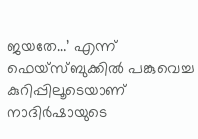ജയതേ…’ എന്ന് ഫെയ്സ്ബുക്കില്‍ പങ്കുവെച്ച കുറിപ്പിലൂടെയാണ് നാദിര്‍ഷായുടെ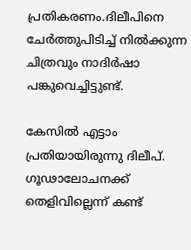പ്രതികരണം.ദിലീപിനെ ചേര്‍ത്തുപിടിച്ച് നില്‍ക്കുന്ന ചിത്രവും നാദിര്‍ഷാ പങ്കുവെച്ചിട്ടുണ്ട്.

കേസില്‍ എട്ടാം പ്രതിയായിരുന്നു ദിലീപ്.  ഗൂഢാലോചനക്ക് തെളിവില്ലെന്ന് കണ്ട്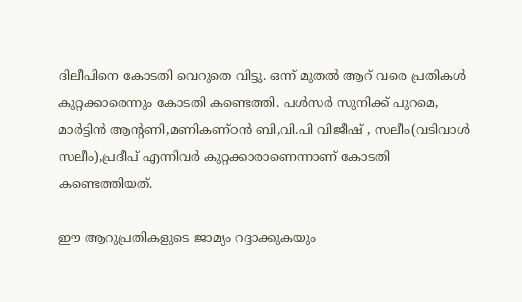ദിലീപിനെ കോടതി വെറുതെ വിട്ടു. ഒന്ന് മുതല്‍ ആറ് വരെ പ്രതികള്‍ കുറ്റക്കാരെന്നും കോടതി കണ്ടെത്തി. പള്‍സര്‍ സുനിക്ക് പുറമെ, മാര്‍ട്ടിന്‍ ആന്റണി,മണികണ്ഠന്‍ ബി,വി.പി വിജീഷ് , സലീം(വടിവാള്‍ സലീം),പ്രദീപ് എന്നിവര്‍ കുറ്റക്കാരാണെന്നാണ് കോടതി കണ്ടെത്തിയത്.

ഈ ആറുപ്രതികളുടെ ജാമ്യം റദ്ദാക്കുകയും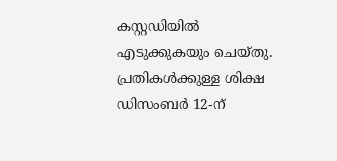കസ്റ്റഡിയില്‍ എടുക്കുകയും ചെയ്തു. പ്രതികള്‍ക്കുള്ള ശിക്ഷ ഡിസംബര്‍ 12-ന്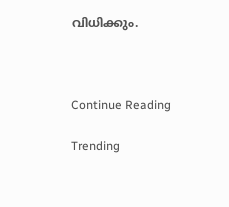വിധിക്കും.



Continue Reading

Trending